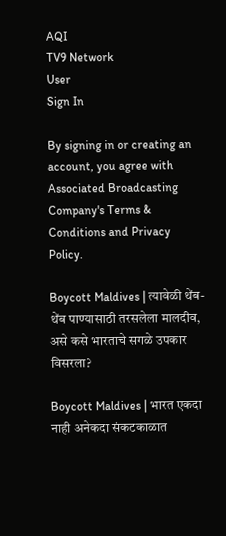AQI
TV9 Network
User
Sign In

By signing in or creating an account, you agree with Associated Broadcasting Company's Terms & Conditions and Privacy Policy.

Boycott Maldives | त्यावेळी थेंब-थेंब पाण्यासाठी तरसलेला मालदीव, असे कसे भारताचे सगळे उपकार विसरला?

Boycott Maldives | भारत एकदा नाही अनेकदा संकटकाळात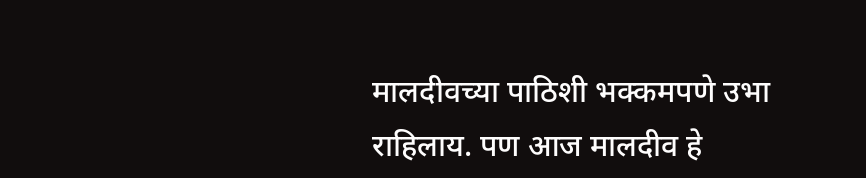मालदीवच्या पाठिशी भक्कमपणे उभा राहिलाय. पण आज मालदीव हे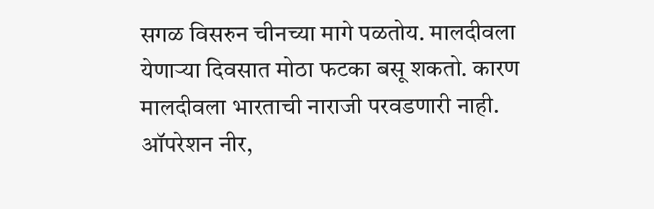सगळ विसरुन चीनच्या मागे पळतोय. मालदीवला येणाऱ्या दिवसात मोठा फटका बसू शकतो. कारण मालदीवला भारताची नाराजी परवडणारी नाही. ऑपरेशन नीर,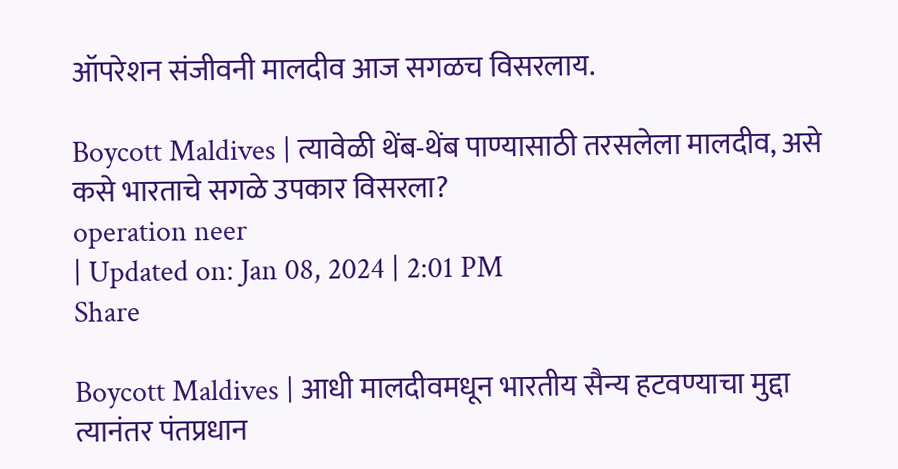ऑपरेशन संजीवनी मालदीव आज सगळच विसरलाय.

Boycott Maldives | त्यावेळी थेंब-थेंब पाण्यासाठी तरसलेला मालदीव, असे कसे भारताचे सगळे उपकार विसरला?
operation neer
| Updated on: Jan 08, 2024 | 2:01 PM
Share

Boycott Maldives | आधी मालदीवमधून भारतीय सैन्य हटवण्याचा मुद्दा त्यानंतर पंतप्रधान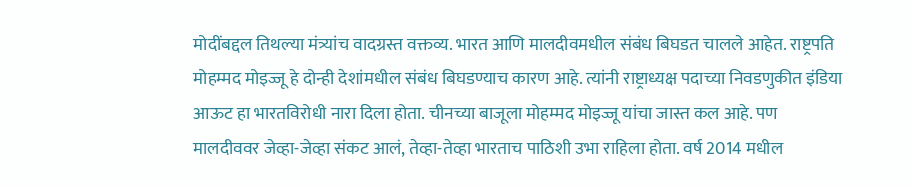मोदींबद्दल तिथल्या मंत्र्यांच वादग्रस्त वक्तव्य. भारत आणि मालदीवमधील संबंध बिघडत चालले आहेत. राष्ट्रपति मोहम्मद मोइज्जू हे दोन्ही देशांमधील संबंध बिघडण्याच कारण आहे. त्यांनी राष्ट्राध्यक्ष पदाच्या निवडणुकीत इंडिया आऊट हा भारतविरोधी नारा दिला होता. चीनच्या बाजूला मोहम्मद मोइज्जू यांचा जास्त कल आहे. पण मालदीववर जेव्हा-जेव्हा संकट आलं, तेव्हा-तेव्हा भारताच पाठिशी उभा राहिला होता. वर्ष 2014 मधील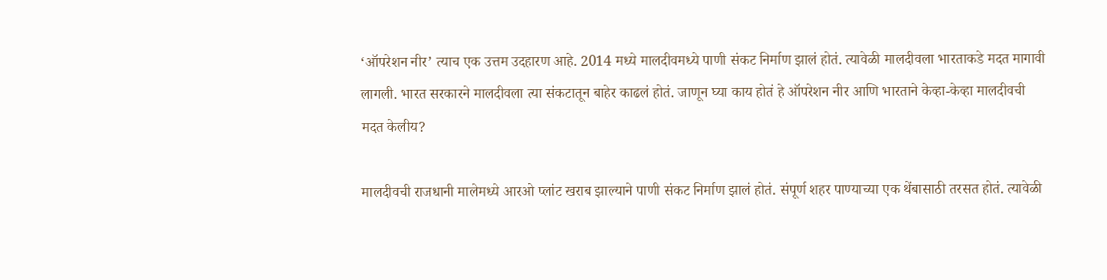‘ऑपरेशन नीर’ त्याच एक उत्तम उदहारण आहे. 2014 मध्ये मालदीवमध्ये पाणी संकट निर्माण झालं होतं. त्यावेळी मालदीवला भारताकडे मदत मागावी लागली. भारत सरकारने मालदीवला त्या संकटातून बाहेर काढलं होतं. जाणून घ्या काय होतं हे ऑपरेशन नीर आणि भारताने केव्हा-केव्हा मालदीवची मदत केलीय?

मालदीवची राजधानी मालेमध्ये आरओ प्लांट खराब झाल्याने पाणी संकट निर्माण झालं होतं. संपूर्ण शहर पाण्याच्या एक थेंबासाठी तरसत होतं. त्यावेळी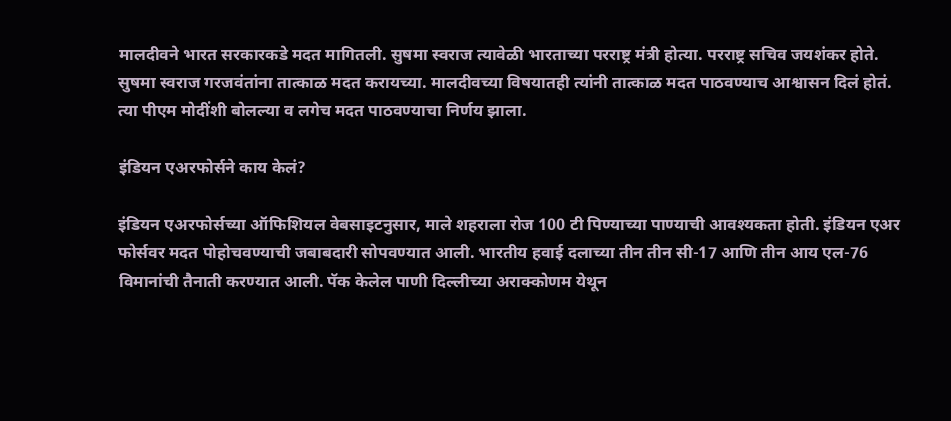मालदीवने भारत सरकारकडे मदत मागितली. सुषमा स्वराज त्यावेळी भारताच्या परराष्ट्र मंत्री होत्या. परराष्ट्र सचिव जयशंकर होते. सुषमा स्वराज गरजवंतांना तात्काळ मदत करायच्या. मालदीवच्या विषयातही त्यांनी तात्काळ मदत पाठवण्याच आश्वासन दिलं होतं. त्या पीएम मोदींशी बोलल्या व लगेच मदत पाठवण्याचा निर्णय झाला.

इंडियन एअरफोर्सने काय केलं?

इंडियन एअरफोर्सच्या ऑफिशियल वेबसाइटनुसार, माले शहराला रोज 100 टी पिण्याच्या पाण्याची आवश्यकता होती. इंडियन एअर फोर्सवर मदत पोहोचवण्याची जबाबदारी सोपवण्यात आली. भारतीय हवाई दलाच्या तीन तीन सी-17 आणि तीन आय एल-76 विमानांची तैनाती करण्यात आली. पॅक केलेल पाणी दिल्लीच्या अराक्कोणम येथून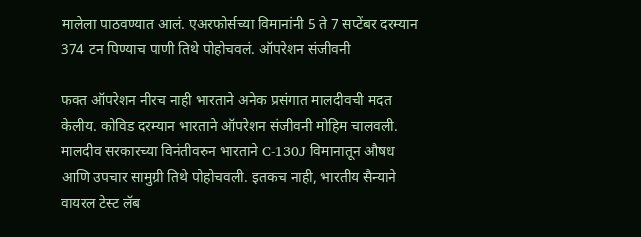मालेला पाठवण्यात आलं. एअरफोर्सच्या विमानांनी 5 ते 7 सप्टेंबर दरम्यान 374 टन पिण्याच पाणी तिथे पोहोचवलं. ऑपरेशन संजीवनी

फक्त ऑपरेशन नीरच नाही भारताने अनेक प्रसंगात मालदीवची मदत केलीय. कोविड दरम्यान भारताने ऑपरेशन संजीवनी मोहिम चालवली. मालदीव सरकारच्या विनंतीवरुन भारताने C-130J विमानातून औषध आणि उपचार सामुग्री तिथे पोहोचवली. इतकच नाही, भारतीय सैन्याने वायरल टेस्ट लॅब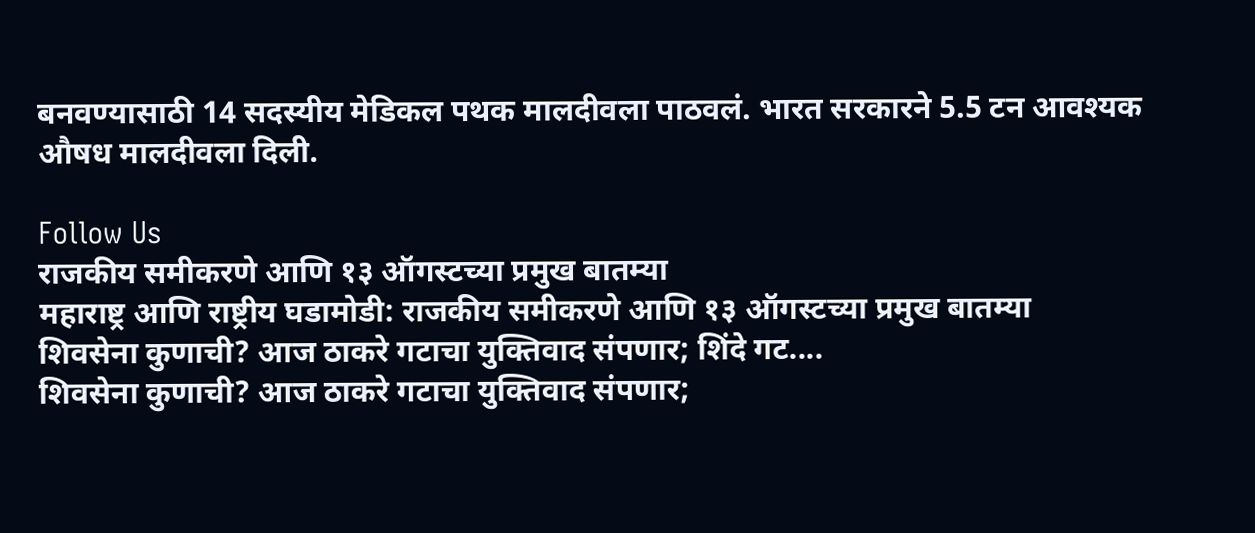बनवण्यासाठी 14 सदस्यीय मेडिकल पथक मालदीवला पाठवलं. भारत सरकारने 5.5 टन आवश्यक औषध मालदीवला दिली.

Follow Us
राजकीय समीकरणे आणि १३ ऑगस्टच्या प्रमुख बातम्या
महाराष्ट्र आणि राष्ट्रीय घडामोडी: राजकीय समीकरणे आणि १३ ऑगस्टच्या प्रमुख बातम्या
शिवसेना कुणाची? आज ठाकरे गटाचा युक्तिवाद संपणार; शिंदे गट....
शिवसेना कुणाची? आज ठाकरे गटाचा युक्तिवाद संपणार;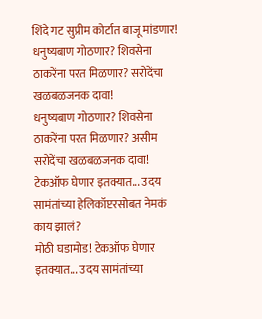शिंदे गट सुप्रीम कोर्टात बाजू मांडणार!
धनुष्यबाण गोठणार? शिवसेना ठाकरेंना परत मिळणार? सरोदेंचा खळबळजनक दावा!
धनुष्यबाण गोठणार? शिवसेना ठाकरेंना परत मिळणार? असीम सरोदेंचा खळबळजनक दावा!
टेकऑफ घेणार इतक्यात... उदय सामंतांच्या हेलिकॉप्टरसोबत नेमकं काय झालं?
मोठी घडामोड! टेकऑफ घेणार इतक्यात... उदय सामंतांच्या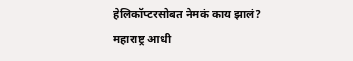हेलिकॉप्टरसोबत नेमकं काय झालं?
महाराष्ट्र आधी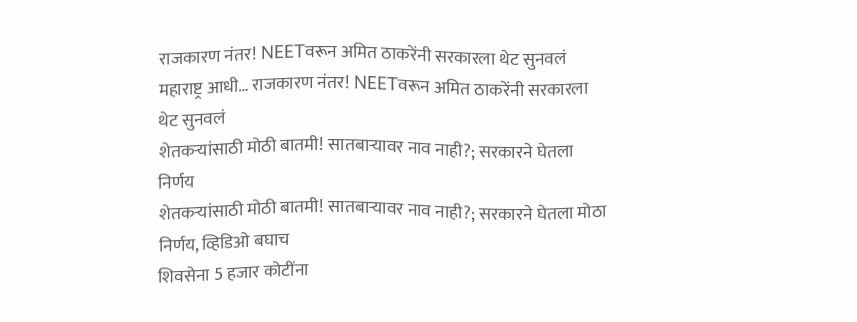राजकारण नंतर! NEETवरून अमित ठाकरेंनी सरकारला थेट सुनवलं
महाराष्ट्र आधी… राजकारण नंतर! NEETवरून अमित ठाकरेंनी सरकारला थेट सुनवलं
शेतकऱ्यांसाठी मोठी बातमी! सातबाऱ्यावर नाव नाही?; सरकारने घेतला निर्णय
शेतकऱ्यांसाठी मोठी बातमी! सातबाऱ्यावर नाव नाही?; सरकारने घेतला मोठा निर्णय, व्हिडिओ बघाच
शिवसेना 5 हजार कोटींना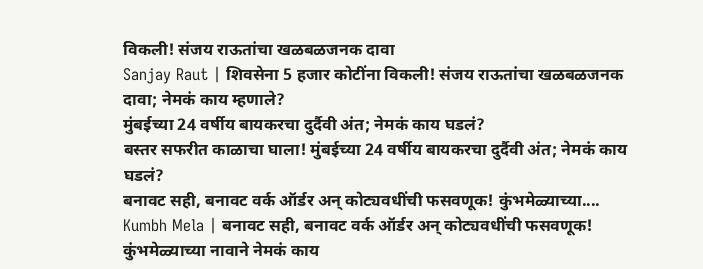विकली! संजय राऊतांचा खळबळजनक दावा
Sanjay Raut | शिवसेना 5 हजार कोटींना विकली! संजय राऊतांचा खळबळजनक दावा; नेमकं काय म्हणाले?
मुंबईच्या 24 वर्षीय बायकरचा दुर्दैवी अंत; नेमकं काय घडलं?
बस्तर सफरीत काळाचा घाला! मुंबईच्या 24 वर्षीय बायकरचा दुर्दैवी अंत; नेमकं काय घडलं?
बनावट सही, बनावट वर्क ऑर्डर अन् कोट्यवधींची फसवणूक! कुंभमेळ्याच्या....
Kumbh Mela | बनावट सही, बनावट वर्क ऑर्डर अन् कोट्यवधींची फसवणूक! कुंभमेळ्याच्या नावाने नेमकं काय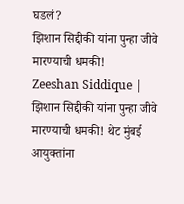घडलं?
झिशान सिद्दीकी यांना पुन्हा जीवे मारण्याची धमकी!
Zeeshan Siddique | झिशान सिद्दीकी यांना पुन्हा जीवे मारण्याची धमकी! थेट मुंबई आयुक्तांना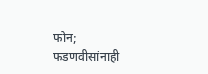फोन; फडणवीसांनाही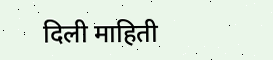दिली माहिती